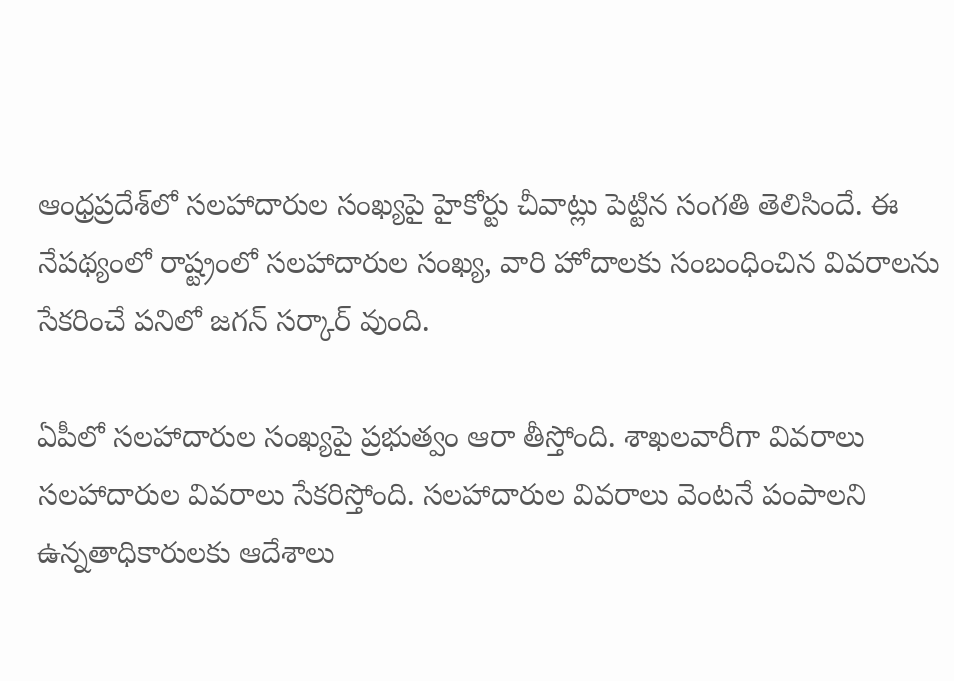ఆంధ్రప్రదేశ్‌లో సలహాదారుల సంఖ్యపై హైకోర్టు చీవాట్లు పెట్టిన సంగతి తెలిసిందే. ఈ నేపథ్యంలో రాష్ట్రంలో సలహాదారుల సంఖ్య, వారి హోదాలకు సంబంధించిన వివరాలను సేకరించే పనిలో జగన్ సర్కార్ వుంది.

ఏపీలో సలహాదారుల సంఖ్యపై ప్రభుత్వం ఆరా తీస్తోంది. శాఖలవారీగా వివరాలు సలహాదారుల వివరాలు సేకరిస్తోంది. సలహాదారుల వివరాలు వెంటనే పంపాలని ఉన్నతాధికారులకు ఆదేశాలు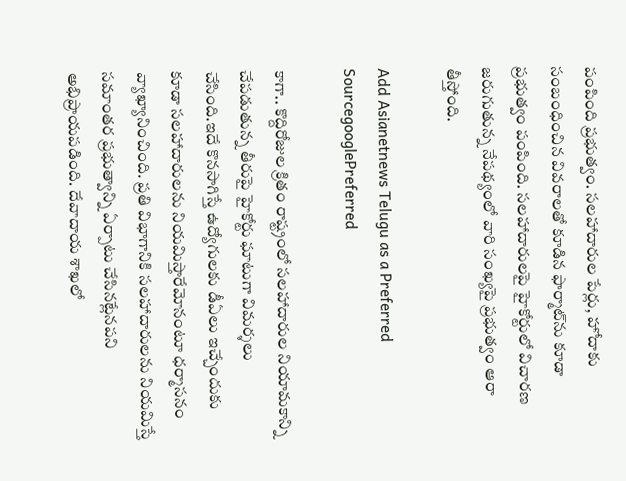పంపింది ప్రభుత్వం. సలహాదారుల పేర్లు, హోదాకు సంబంధించిన వివరాలతో కూడిన ఫార్మాట్‌ను కూడా ప్రభుత్వం పంపింది. సలహాదారులపై హైకోర్టులో విచారణ జరుగుతున్న నేపథ్యంలో వారి సంఖ్యపై ప్రభుత్వం ఆరా తీస్తోంది.

Add Asianetnews Telugu as a Preferred SourcegooglePreferred

కాగా.. కొద్దిరోజుల క్రితం రాష్ట్రంలో సలహాదారుల నియామకాన్ని చేపడుతున్న తీరుపై హైకోర్టు ఘాటుగా విమర్శలు చేసింది.ఇదే కొనసాగిస్తే ఉద్యోగులకు డీఏలు ఇచ్చేందుకు కూడా సలహాదారులను నియమిస్తారేమోనంటూ ధర్మాసనం వ్యాఖ్యానించింది. ప్రతి విభాగానికి సలహాదారులను నియమిస్తే సమాంతర ప్రభుత్వాన్ని ఏర్పాటు చేసినట్లేనపని అభిప్రాయపడింది. దేవాదాయ శాఖలో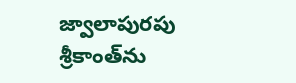జ్వాలాపురపు శ్రీకాంత్‌ను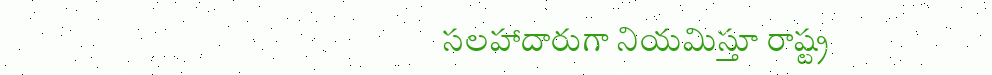సలహాదారుగా నియమిస్తూ రాష్ట్ర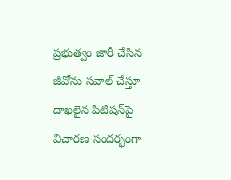ప్రభుత్వం జారీ చేసిన జీవోను సవాల్ చేస్తూ దాఖలైన పిటిషన్‌పై విచారణ సందర్భంగా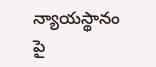న్యాయస్థానం పై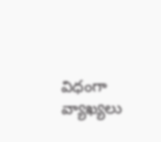విధంగా వ్యాఖ్యలు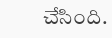చేసింది.